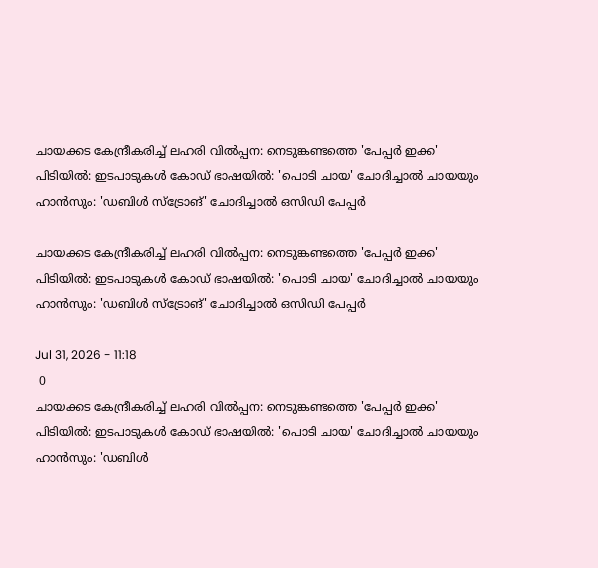ചായക്കട കേന്ദ്രീകരിച്ച് ലഹരി വില്‍പ്പന: നെടുങ്കണ്ടത്തെ 'പേപ്പര്‍ ഇക്ക' പിടിയില്‍: ഇടപാടുകള്‍ കോഡ് ഭാഷയില്‍: 'പൊടി ചായ' ചോദിച്ചാല്‍ ചായയും ഹാന്‍സും: 'ഡബിള്‍ സ്‌ട്രോങ്' ചോദിച്ചാല്‍ ഒസിഡി പേപ്പര്‍

ചായക്കട കേന്ദ്രീകരിച്ച് ലഹരി വില്‍പ്പന: നെടുങ്കണ്ടത്തെ 'പേപ്പര്‍ ഇക്ക' പിടിയില്‍: ഇടപാടുകള്‍ കോഡ് ഭാഷയില്‍: 'പൊടി ചായ' ചോദിച്ചാല്‍ ചായയും ഹാന്‍സും: 'ഡബിള്‍ സ്‌ട്രോങ്' ചോദിച്ചാല്‍ ഒസിഡി പേപ്പര്‍

Jul 31, 2026 - 11:18
 0
ചായക്കട കേന്ദ്രീകരിച്ച് ലഹരി വില്‍പ്പന: നെടുങ്കണ്ടത്തെ 'പേപ്പര്‍ ഇക്ക' പിടിയില്‍: ഇടപാടുകള്‍ കോഡ് ഭാഷയില്‍: 'പൊടി ചായ' ചോദിച്ചാല്‍ ചായയും ഹാന്‍സും: 'ഡബിള്‍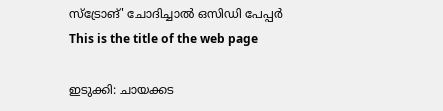സ്‌ട്രോങ്' ചോദിച്ചാല്‍ ഒസിഡി പേപ്പര്‍
This is the title of the web page

ഇടുക്കി: ചായക്കട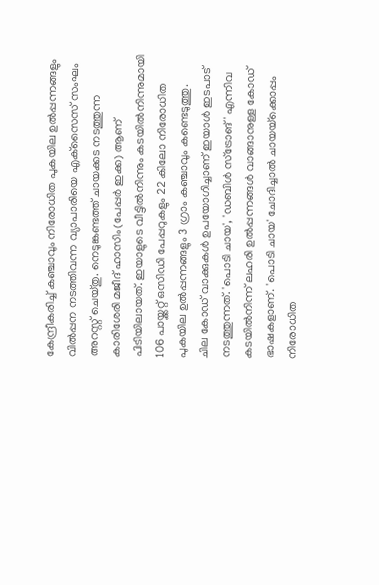കേന്ദ്രീകരിച്ച് കഞ്ചാവും നിരോധിത പുകയില ഉല്‍പ്പന്നങ്ങളും വില്‍പ്പന നടത്തിവന്ന വ്യാപാരിയെ എക്‌സൈസ് സംഘം അറസ്റ്റ് ചെയ്തു. നെടുങ്കണ്ടത്ത് ചായക്കട നടത്തുന്ന കാരിശേരി മജീദ് ഹാസിം(പേപ്പര്‍ ഇക്ക) ആണ് പിടിയിലായത്. ഇയാളുടെ വീട്ടില്‍നിന്നും കടയില്‍നിന്നുമായി 106 പായ്ക്കറ്റ് ഒസിഡി പേപ്പറുകളും 22 കിലോ നിരോധിത പുകയില ഉല്‍പ്പന്നങ്ങളും 3 ഗ്രാം കഞ്ചാവും കണ്ടെടുത്തു.
ചില കോഡ് വാക്കുകള്‍ ഉപയോഗിച്ചാണ് ഇയാള്‍ ഇടപാട് നടത്തുന്നത്. 'പൊടി ചായ', 'ഡബിള്‍ സ്‌ട്രോങ്' എന്നിവ കടയില്‍നിന്ന് ലഹരി ഉല്‍പ്പന്നങ്ങള്‍ വാങ്ങാനുള്ള കോഡ് ഭാഷകളാണ്. 'പൊടി ചായ' ചോദിച്ചാല്‍ ചായയ്‌ക്കൊപ്പം നിരോധിത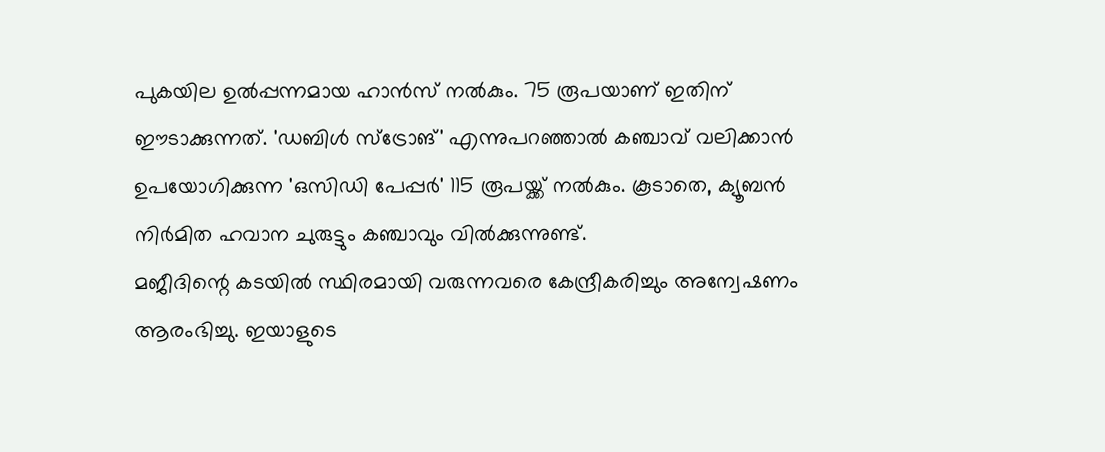പുകയില ഉല്‍പ്പന്നമായ ഹാന്‍സ് നല്‍കും. 75 രൂപയാണ് ഇതിന് ഈടാക്കുന്നത്. 'ഡബിള്‍ സ്‌ട്രോങ്' എന്നുപറഞ്ഞാല്‍ കഞ്ചാവ് വലിക്കാന്‍ ഉപയോഗിക്കുന്ന 'ഒസിഡി പേപ്പര്‍' 115 രൂപയ്ക്ക് നല്‍കും. കൂടാതെ, ക്യൂബന്‍ നിര്‍മിത ഹവാന ചുരുട്ടും കഞ്ചാവും വില്‍ക്കുന്നുണ്ട്.
മജീദിന്റെ കടയില്‍ സ്ഥിരമായി വരുന്നവരെ കേന്ദ്രീകരിച്ചും അന്വേഷണം ആരംഭിച്ചു. ഇയാളുടെ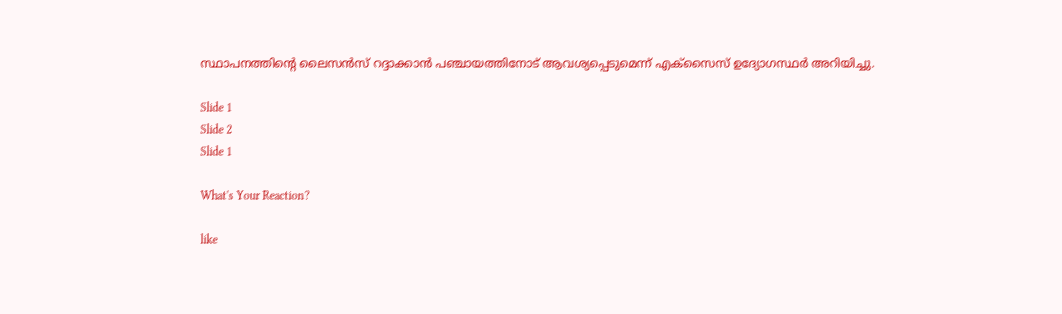സ്ഥാപനത്തിന്റെ ലൈസന്‍സ് റദ്ദാക്കാന്‍ പഞ്ചായത്തിനോട് ആവശ്യപ്പെടുമെന്ന് എക്‌സൈസ് ഉദ്യോഗസ്ഥര്‍ അറിയിച്ചു.

Slide 1
Slide 2
Slide 1

What's Your Reaction?

like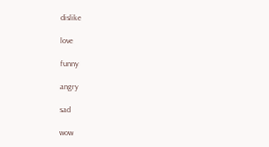dislike

love

funny

angry

sad

wow